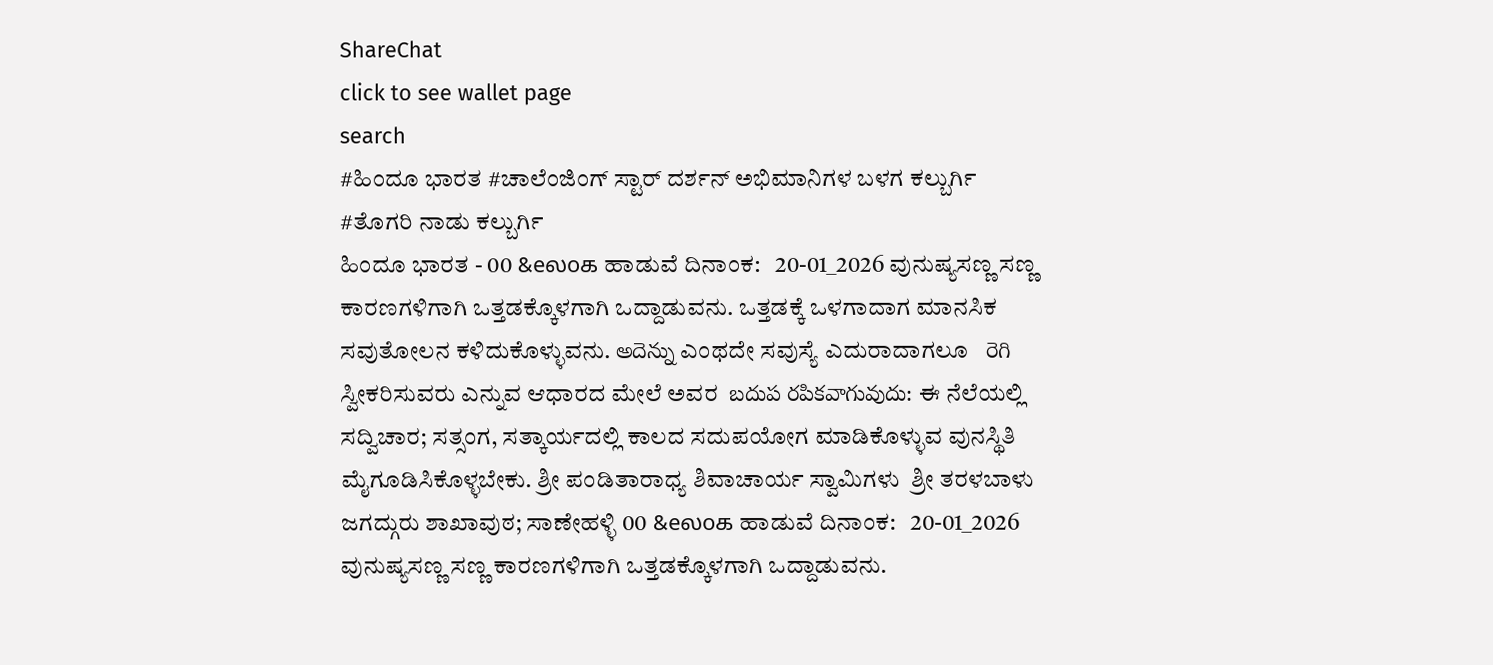ShareChat
click to see wallet page
search
#ಹಿಂದೂ ಭಾರತ #ಚಾಲೆಂಜಿಂಗ್ ಸ್ಟಾರ್ ದರ್ಶನ್ ಅಭಿಮಾನಿಗಳ ಬಳಗ ಕಲ್ಬುರ್ಗಿ #ತೊಗರಿ ನಾಡು ಕಲ್ಬುರ್ಗಿ
ಹಿಂದೂ ಭಾರತ - 00 &eலoக ಹಾಡುವೆ ದಿನಾಂಕ:   20-01_2026 ವುನುಷ್ಯಸಣ್ಣ ಸಣ್ಣ ಕಾರಣಗಳಿಗಾಗಿ ಒತ್ತಡಕ್ಕೊಳಗಾಗಿ ಒದ್ದಾಡುವನು. ಒತ್ತಡಕ್ಕೆ ಒಳಗಾದಾಗ ಮಾನಸಿಕ ಸವುತೋಲನ ಕಳಿದುಕೊಳ್ಳುವನು. అదెన్ను ಎಂಥದೇ ಸವುಸ್ಯೆ ಎದುರಾದಾಗಲೂ   రెగి ಸ್ವೀಕರಿಸುವರು ಎನ್ನುವ ಆಧಾರದ ಮೇಲೆ ಅವರ  బదుప రపికవాగువుదు: ಈ ನೆಲೆಯಲ್ಲಿ ಸದ್ವಿಚಾರ; ಸತ್ಸಂಗ, ಸತ್ಕಾರ್ಯದಲ್ಲಿ ಕಾಲದ ಸದುಪಯೋಗ ಮಾಡಿಕೊಳ್ಳುವ ವುನಸ್ಥಿತಿ ಮೈಗೂಡಿಸಿಕೊಳ್ಳಬೇಕು. ಶ್ರೀ ಪಂಡಿತಾರಾಧ್ಯ ಶಿವಾಚಾರ್ಯ ಸ್ವಾಮಿಗಳು  ಶ್ರೀ ತರಳಬಾಳು ಜಗದ್ಗುರು ಶಾಖಾವುಠ; ಸಾಣೇಹಳ್ಳಿ 00 &eலoக ಹಾಡುವೆ ದಿನಾಂಕ:   20-01_2026 ವುನುಷ್ಯಸಣ್ಣ ಸಣ್ಣ ಕಾರಣಗಳಿಗಾಗಿ ಒತ್ತಡಕ್ಕೊಳಗಾಗಿ ಒದ್ದಾಡುವನು.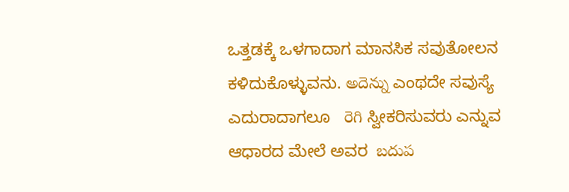ಒತ್ತಡಕ್ಕೆ ಒಳಗಾದಾಗ ಮಾನಸಿಕ ಸವುತೋಲನ ಕಳಿದುಕೊಳ್ಳುವನು. అదెన్ను ಎಂಥದೇ ಸವುಸ್ಯೆ ಎದುರಾದಾಗಲೂ   రెగి ಸ್ವೀಕರಿಸುವರು ಎನ್ನುವ ಆಧಾರದ ಮೇಲೆ ಅವರ  బదుప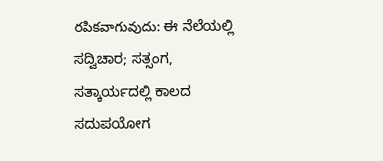రపికవాగువుదు: ಈ ನೆಲೆಯಲ್ಲಿ ಸದ್ವಿಚಾರ; ಸತ್ಸಂಗ, ಸತ್ಕಾರ್ಯದಲ್ಲಿ ಕಾಲದ ಸದುಪಯೋಗ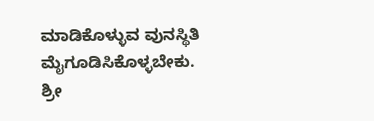ಮಾಡಿಕೊಳ್ಳುವ ವುನಸ್ಥಿತಿ ಮೈಗೂಡಿಸಿಕೊಳ್ಳಬೇಕು. ಶ್ರೀ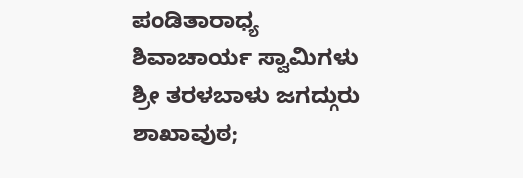ಪಂಡಿತಾರಾಧ್ಯ ಶಿವಾಚಾರ್ಯ ಸ್ವಾಮಿಗಳು  ಶ್ರೀ ತರಳಬಾಳು ಜಗದ್ಗುರು ಶಾಖಾವುಠ;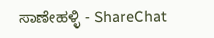ಸಾಣೇಹಳ್ಳಿ - ShareChat